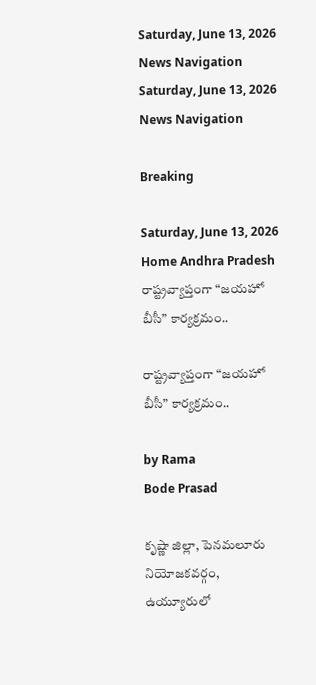Saturday, June 13, 2026
News Navigation
Saturday, June 13, 2026
News Navigation

Breaking

Saturday, June 13, 2026
Home Andhra Pradesh రాష్ట్రవ్యాప్తంగా “జయహో బీసీ” కార్యక్రమం..

రాష్ట్రవ్యాప్తంగా “జయహో బీసీ” కార్యక్రమం..

by Rama
Bode Prasad

కృష్ణా జిల్లా, పెనమలూరు నియోజకవర్గం, ఉయ్యూరులో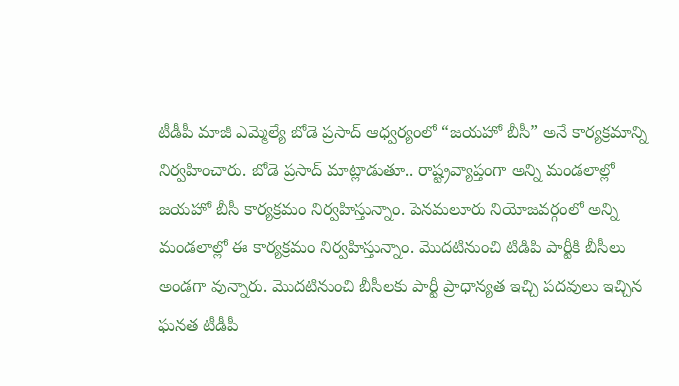టీడీపీ మాజీ ఎమ్మెల్యే బోడె ప్రసాద్ ఆధ్వర్యంలో “జయహో బీసీ” అనే కార్యక్రమాన్ని నిర్వహించారు. బోడె ప్రసాద్ మాట్లాడుతూ.. రాష్ట్రవ్యాప్తంగా అన్ని మండలాల్లో జయహో బీసీ కార్యక్రమం నిర్వహిస్తున్నాం. పెనమలూరు నియోజవర్గంలో అన్ని మండలాల్లో ఈ కార్యక్రమం నిర్వహిస్తున్నాం. మొదటినుంచి టిడిపి పార్టీకి బీసీలు అండగా వున్నారు. మొదటినుంచి బీసీలకు పార్టీ ప్రాధాన్యత ఇచ్చి పదవులు ఇచ్చిన ఘనత టీడీపీ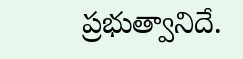ప్రభుత్వానిదే.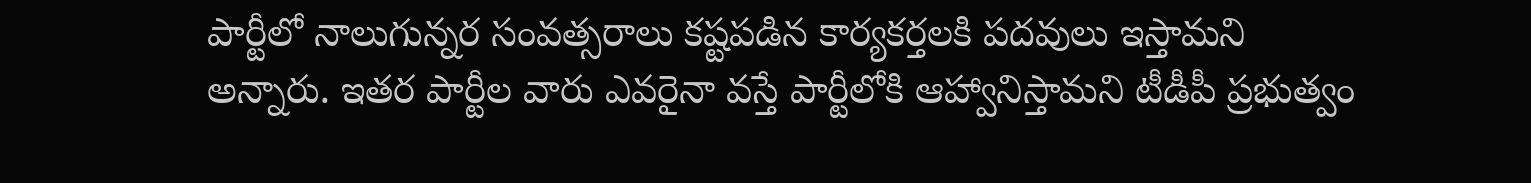పార్టీలో నాలుగున్నర సంవత్సరాలు కష్టపడిన కార్యకర్తలకి పదవులు ఇస్తామని అన్నారు. ఇతర పార్టీల వారు ఎవరైనా వస్తే పార్టీలోకి ఆహ్వానిస్తామని టీడీపీ ప్రభుత్వం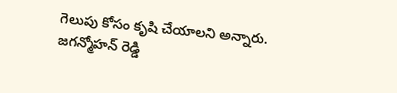గెలుపు కోసం కృషి చేయాలని అన్నారు. జగన్మోహన్ రెడ్డి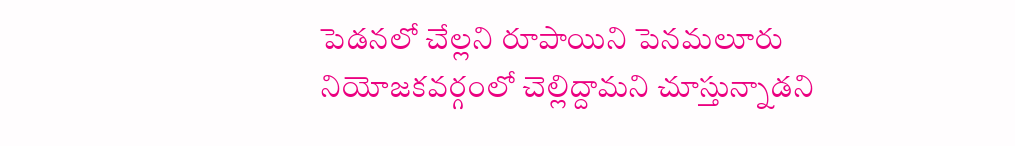పెడనలో చేల్లని రూపాయిని పెనమలూరు నియోజకవర్గంలో చెల్లిద్దామని చూస్తున్నాడని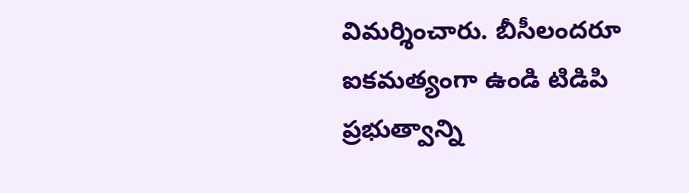విమర్శించారు. బీసీలందరూ ఐకమత్యంగా ఉండి టిడిపి ప్రభుత్వాన్ని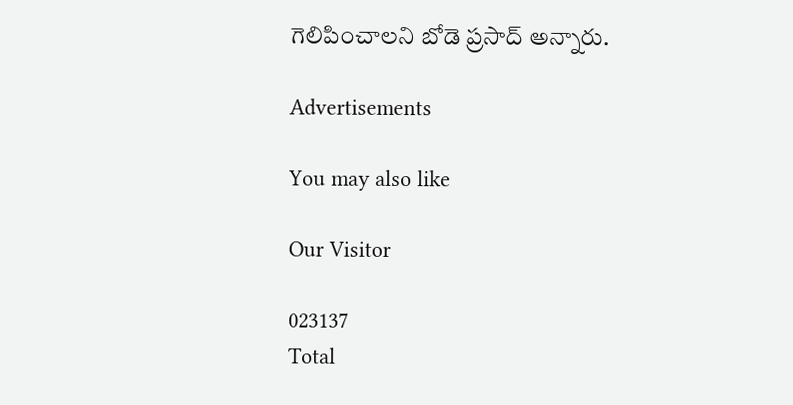గెలిపించాలని బోడె ప్రసాద్ అన్నారు.

Advertisements

You may also like

Our Visitor

023137
Total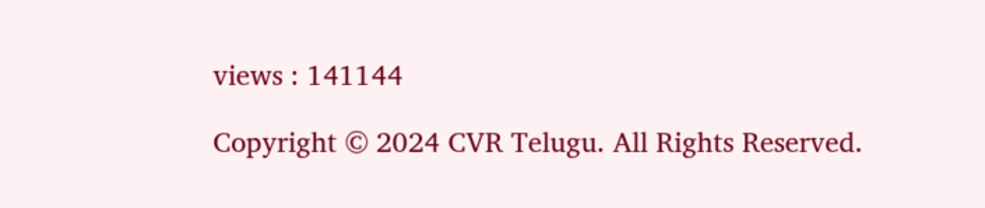views : 141144

Copyright © 2024 CVR Telugu. All Rights Reserved.